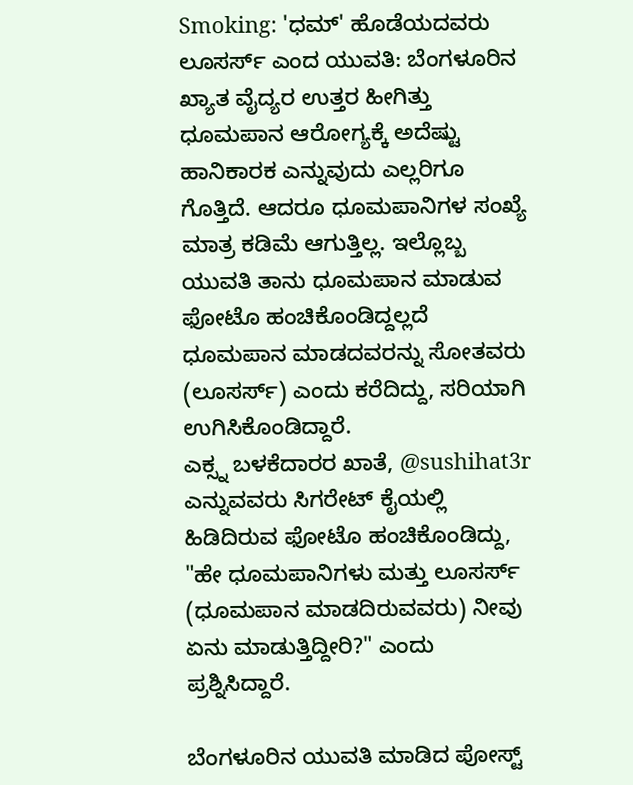Smoking: 'ಧಮ್' ಹೊಡೆಯದವರು ಲೂಸರ್ಸ್ ಎಂದ ಯುವತಿ: ಬೆಂಗಳೂರಿನ ಖ್ಯಾತ ವೈದ್ಯರ ಉತ್ತರ ಹೀಗಿತ್ತು
ಧೂಮಪಾನ ಆರೋಗ್ಯಕ್ಕೆ ಅದೆಷ್ಟು ಹಾನಿಕಾರಕ ಎನ್ನುವುದು ಎಲ್ಲರಿಗೂ ಗೊತ್ತಿದೆ. ಆದರೂ ಧೂಮಪಾನಿಗಳ ಸಂಖ್ಯೆ ಮಾತ್ರ ಕಡಿಮೆ ಆಗುತ್ತಿಲ್ಲ. ಇಲ್ಲೊಬ್ಬ ಯುವತಿ ತಾನು ಧೂಮಪಾನ ಮಾಡುವ ಫೋಟೊ ಹಂಚಿಕೊಂಡಿದ್ದಲ್ಲದೆ ಧೂಮಪಾನ ಮಾಡದವರನ್ನು ಸೋತವರು (ಲೂಸರ್ಸ್) ಎಂದು ಕರೆದಿದ್ದು, ಸರಿಯಾಗಿ ಉಗಿಸಿಕೊಂಡಿದ್ದಾರೆ.
ಎಕ್ಸ್ನ ಬಳಕೆದಾರರ ಖಾತೆ, @sushihat3r ಎನ್ನುವವರು ಸಿಗರೇಟ್ ಕೈಯಲ್ಲಿ ಹಿಡಿದಿರುವ ಫೋಟೊ ಹಂಚಿಕೊಂಡಿದ್ದು, "ಹೇ ಧೂಮಪಾನಿಗಳು ಮತ್ತು ಲೂಸರ್ಸ್ (ಧೂಮಪಾನ ಮಾಡದಿರುವವರು) ನೀವು ಏನು ಮಾಡುತ್ತಿದ್ದೀರಿ?" ಎಂದು ಪ್ರಶ್ನಿಸಿದ್ದಾರೆ.

ಬೆಂಗಳೂರಿನ ಯುವತಿ ಮಾಡಿದ ಪೋಸ್ಟ್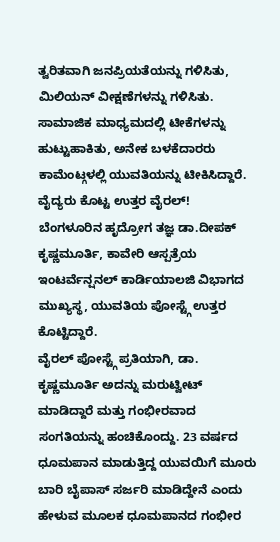ತ್ವರಿತವಾಗಿ ಜನಪ್ರಿಯತೆಯನ್ನು ಗಳಿಸಿತು, ಮಿಲಿಯನ್ ವೀಕ್ಷಣೆಗಳನ್ನು ಗಳಿಸಿತು. ಸಾಮಾಜಿಕ ಮಾಧ್ಯಮದಲ್ಲಿ ಟೀಕೆಗಳನ್ನು ಹುಟ್ಟುಹಾಕಿತು, ಅನೇಕ ಬಳಕೆದಾರರು ಕಾಮೆಂಟ್ಗಳಲ್ಲಿ ಯುವತಿಯನ್ನು ಟೀಕಿಸಿದ್ದಾರೆ.
ವೈದ್ಯರು ಕೊಟ್ಟ ಉತ್ತರ ವೈರಲ್!
ಬೆಂಗಳೂರಿನ ಹೃದ್ರೋಗ ತಜ್ಞ ಡಾ.ದೀಪಕ್ ಕೃಷ್ಣಮೂರ್ತಿ, ಕಾವೇರಿ ಆಸ್ಪತ್ರೆಯ ಇಂಟರ್ವೆನ್ಷನಲ್ ಕಾರ್ಡಿಯಾಲಜಿ ವಿಭಾಗದ ಮುಖ್ಯಸ್ಥ, ಯುವತಿಯ ಪೋಸ್ಟ್ಗೆ ಉತ್ತರ ಕೊಟ್ಟಿದ್ದಾರೆ.
ವೈರಲ್ ಪೋಸ್ಟ್ಗೆ ಪ್ರತಿಯಾಗಿ, ಡಾ. ಕೃಷ್ಣಮೂರ್ತಿ ಅದನ್ನು ಮರುಟ್ವೀಟ್ ಮಾಡಿದ್ದಾರೆ ಮತ್ತು ಗಂಭೀರವಾದ ಸಂಗತಿಯನ್ನು ಹಂಚಿಕೊಂದ್ದು. 23 ವರ್ಷದ ಧೂಮಪಾನ ಮಾಡುತ್ತಿದ್ದ ಯುವಯಿಗೆ ಮೂರು ಬಾರಿ ಬೈಪಾಸ್ ಸರ್ಜರಿ ಮಾಡಿದ್ದೇನೆ ಎಂದು ಹೇಳುವ ಮೂಲಕ ಧೂಮಪಾನದ ಗಂಭೀರ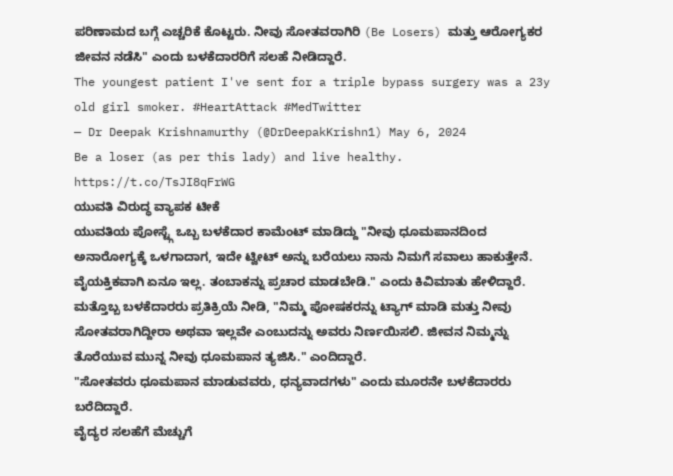ಪರಿಣಾಮದ ಬಗ್ಗೆ ಎಚ್ಚರಿಕೆ ಕೊಟ್ಟರು. ನೀವು ಸೋತವರಾಗಿರಿ (Be Losers) ಮತ್ತು ಆರೋಗ್ಯಕರ ಜೀವನ ನಡೆಸಿ" ಎಂದು ಬಳಕೆದಾರರಿಗೆ ಸಲಹೆ ನೀಡಿದ್ದಾರೆ.
The youngest patient I've sent for a triple bypass surgery was a 23y old girl smoker. #HeartAttack #MedTwitter
— Dr Deepak Krishnamurthy (@DrDeepakKrishn1) May 6, 2024
Be a loser (as per this lady) and live healthy. https://t.co/TsJI8qFrWG
ಯುವತಿ ವಿರುದ್ಧ ವ್ಯಾಪಕ ಟೀಕೆ
ಯುವತಿಯ ಪೋಸ್ಟ್ಗೆ ಒಬ್ಬ ಬಳಕೆದಾರ ಕಾಮೆಂಟ್ ಮಾಡಿದ್ದು "ನೀವು ಧೂಮಪಾನದಿಂದ ಅನಾರೋಗ್ಯಕ್ಕೆ ಒಳಗಾದಾಗ, ಇದೇ ಟ್ವೀಟ್ ಅನ್ನು ಬರೆಯಲು ನಾನು ನಿಮಗೆ ಸವಾಲು ಹಾಕುತ್ತೇನೆ. ವೈಯಕ್ತಿಕವಾಗಿ ಏನೂ ಇಲ್ಲ. ತಂಬಾಕನ್ನು ಪ್ರಚಾರ ಮಾಡಬೇಡಿ." ಎಂದು ಕಿವಿಮಾತು ಹೇಳಿದ್ದಾರೆ.
ಮತ್ತೊಬ್ಬ ಬಳಕೆದಾರರು ಪ್ರತಿಕ್ರಿಯೆ ನೀಡಿ, "ನಿಮ್ಮ ಪೋಷಕರನ್ನು ಟ್ಯಾಗ್ ಮಾಡಿ ಮತ್ತು ನೀವು ಸೋತವರಾಗಿದ್ದೀರಾ ಅಥವಾ ಇಲ್ಲವೇ ಎಂಬುದನ್ನು ಅವರು ನಿರ್ಣಯಿಸಲಿ. ಜೀವನ ನಿಮ್ಮನ್ನು ತೊರೆಯುವ ಮುನ್ನ ನೀವು ಧೂಮಪಾನ ತ್ಯಜಿಸಿ." ಎಂದಿದ್ದಾರೆ.
"ಸೋತವರು ಧೂಮಪಾನ ಮಾಡುವವರು, ಧನ್ಯವಾದಗಳು" ಎಂದು ಮೂರನೇ ಬಳಕೆದಾರರು ಬರೆದಿದ್ದಾರೆ.
ವೈದ್ಯರ ಸಲಹೆಗೆ ಮೆಚ್ಚುಗೆ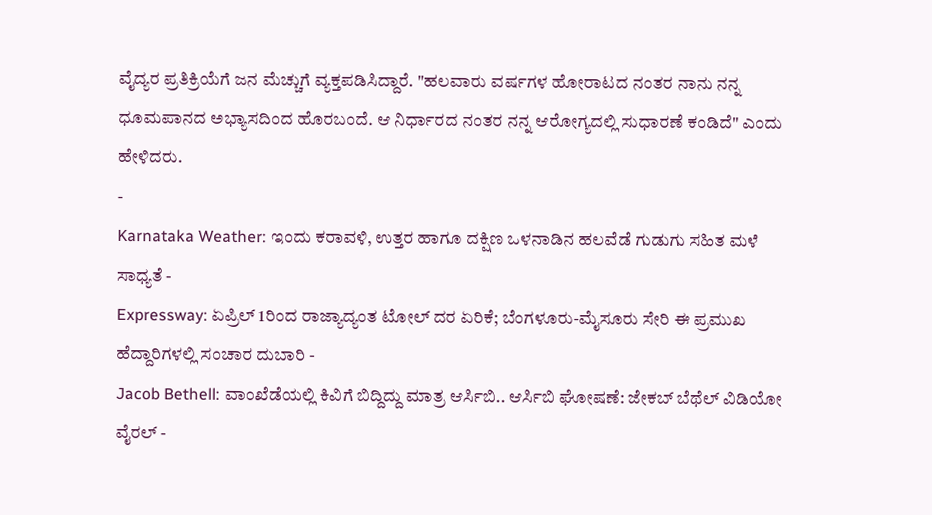ವೈದ್ಯರ ಪ್ರತಿಕ್ರಿಯೆಗೆ ಜನ ಮೆಚ್ಚುಗೆ ವ್ಯಕ್ತಪಡಿಸಿದ್ದಾರೆ. "ಹಲವಾರು ವರ್ಷಗಳ ಹೋರಾಟದ ನಂತರ ನಾನು ನನ್ನ ಧೂಮಪಾನದ ಅಭ್ಯಾಸದಿಂದ ಹೊರಬಂದೆ. ಆ ನಿರ್ಧಾರದ ನಂತರ ನನ್ನ ಆರೋಗ್ಯದಲ್ಲಿ ಸುಧಾರಣೆ ಕಂಡಿದೆ" ಎಂದು ಹೇಳಿದರು.
-
Karnataka Weather: ಇಂದು ಕರಾವಳಿ, ಉತ್ತರ ಹಾಗೂ ದಕ್ಷಿಣ ಒಳನಾಡಿನ ಹಲವೆಡೆ ಗುಡುಗು ಸಹಿತ ಮಳೆ ಸಾಧ್ಯತೆ -
Expressway: ಏಪ್ರಿಲ್ 1ರಿಂದ ರಾಜ್ಯಾದ್ಯಂತ ಟೋಲ್ ದರ ಏರಿಕೆ; ಬೆಂಗಳೂರು-ಮೈಸೂರು ಸೇರಿ ಈ ಪ್ರಮುಖ ಹೆದ್ದಾರಿಗಳಲ್ಲಿ ಸಂಚಾರ ದುಬಾರಿ -
Jacob Bethell: ವಾಂಖೆಡೆಯಲ್ಲಿ ಕಿವಿಗೆ ಬಿದ್ದಿದ್ದು ಮಾತ್ರ ಆರ್ಸಿಬಿ.. ಆರ್ಸಿಬಿ ಘೋಷಣೆ: ಜೇಕಬ್ ಬೆಥೆಲ್ ವಿಡಿಯೋ ವೈರಲ್ -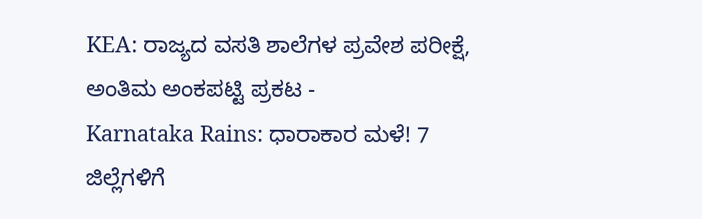KEA: ರಾಜ್ಯದ ವಸತಿ ಶಾಲೆಗಳ ಪ್ರವೇಶ ಪರೀಕ್ಷೆ, ಅಂತಿಮ ಅಂಕಪಟ್ಟಿ ಪ್ರಕಟ -
Karnataka Rains: ಧಾರಾಕಾರ ಮಳೆ! 7 ಜಿಲ್ಲೆಗಳಿಗೆ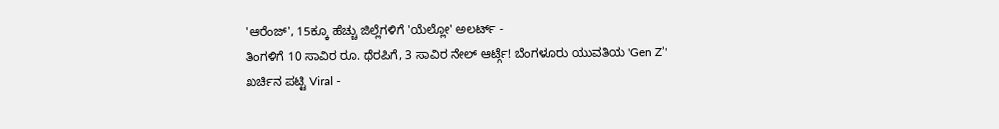'ಆರೆಂಜ್', 15ಕ್ಕೂ ಹೆಚ್ಚು ಜಿಲ್ಲೆಗಳಿಗೆ 'ಯೆಲ್ಲೋ' ಅಲರ್ಟ್ -
ತಿಂಗಳಿಗೆ 10 ಸಾವಿರ ರೂ. ಥೆರಪಿಗೆ, 3 ಸಾವಿರ ನೇಲ್ ಆರ್ಟ್ಗೆ! ಬೆಂಗಳೂರು ಯುವತಿಯ 'Gen Z’' ಖರ್ಚಿನ ಪಟ್ಟಿ Viral -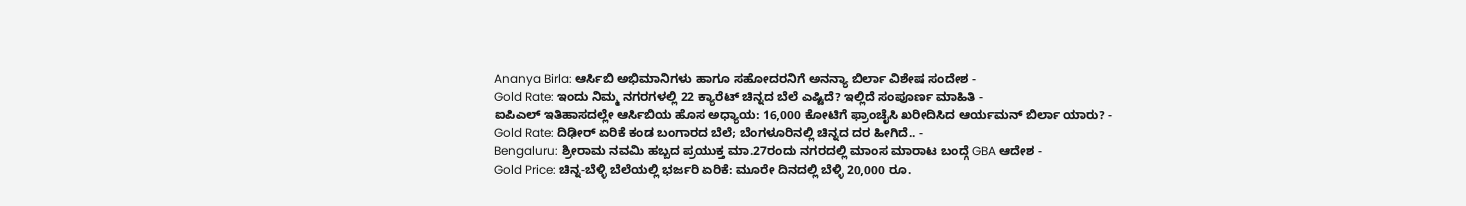Ananya Birla: ಆರ್ಸಿಬಿ ಅಭಿಮಾನಿಗಳು ಹಾಗೂ ಸಹೋದರನಿಗೆ ಅನನ್ಯಾ ಬಿರ್ಲಾ ವಿಶೇಷ ಸಂದೇಶ -
Gold Rate: ಇಂದು ನಿಮ್ಮ ನಗರಗಳಲ್ಲಿ 22 ಕ್ಯಾರೆಟ್ ಚಿನ್ನದ ಬೆಲೆ ಎಷ್ಟಿದೆ? ಇಲ್ಲಿದೆ ಸಂಪೂರ್ಣ ಮಾಹಿತಿ -
ಐಪಿಎಲ್ ಇತಿಹಾಸದಲ್ಲೇ ಆರ್ಸಿಬಿಯ ಹೊಸ ಅಧ್ಯಾಯ: 16,000 ಕೋಟಿಗೆ ಫ್ರಾಂಚೈಸಿ ಖರೀದಿಸಿದ ಆರ್ಯಮನ್ ಬಿರ್ಲಾ ಯಾರು? -
Gold Rate: ದಿಢೀರ್ ಏರಿಕೆ ಕಂಡ ಬಂಗಾರದ ಬೆಲೆ; ಬೆಂಗಳೂರಿನಲ್ಲಿ ಚಿನ್ನದ ದರ ಹೀಗಿದೆ.. -
Bengaluru: ಶ್ರೀರಾಮ ನವಮಿ ಹಬ್ಬದ ಪ್ರಯುಕ್ತ ಮಾ.27ರಂದು ನಗರದಲ್ಲಿ ಮಾಂಸ ಮಾರಾಟ ಬಂದ್ಗೆ GBA ಆದೇಶ -
Gold Price: ಚಿನ್ನ-ಬೆಳ್ಳಿ ಬೆಲೆಯಲ್ಲಿ ಭರ್ಜರಿ ಏರಿಕೆ: ಮೂರೇ ದಿನದಲ್ಲಿ ಬೆಳ್ಳಿ 20,000 ರೂ.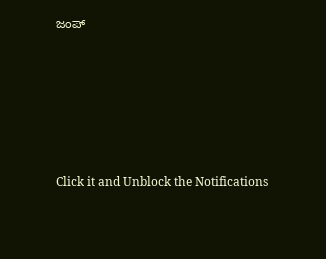ಜಂಪ್











Click it and Unblock the Notifications